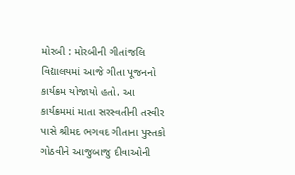મોરબી : મોરબીની ગીતાંજલિ વિદ્યાલયમાં આજે ગીતા પૂજનનો કાર્યક્રમ યોજાયો હતો. આ કાર્યક્રમમાં માતા સરસ્વતીની તસ્વીર પાસે શ્રીમદ ભગવદ ગીતાના પુસ્તકો ગોઠવીને આજુબાજુ દીવાઓની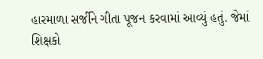હારમાળા સર્જીને ગીતા પૂજન કરવામાં આવ્યું હતું. જેમાં શિક્ષકો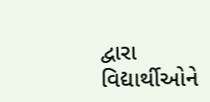દ્વારા વિદ્યાર્થીઓને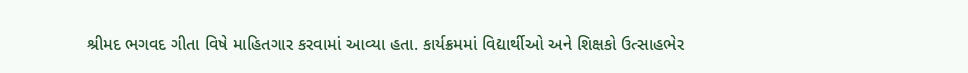શ્રીમદ ભગવદ ગીતા વિષે માહિતગાર કરવામાં આવ્યા હતા. કાર્યક્રમમાં વિદ્યાર્થીઓ અને શિક્ષકો ઉત્સાહભેર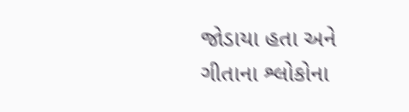જોડાયા હતા અને ગીતાના શ્લોકોના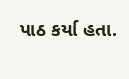પાઠ કર્યા હતા.